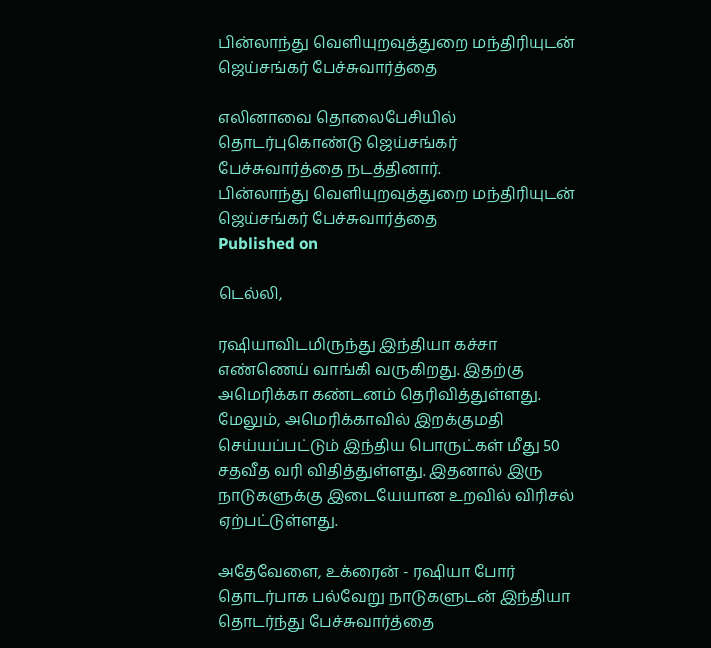பின்லாந்து வெளியுறவுத்துறை மந்திரியுடன் ஜெய்சங்கர் பேச்சுவார்த்தை

எலினாவை தொலைபேசியில் தொடர்புகொண்டு ஜெய்சங்கர் பேச்சுவார்த்தை நடத்தினார்.
பின்லாந்து வெளியுறவுத்துறை மந்திரியுடன் ஜெய்சங்கர் பேச்சுவார்த்தை
Published on

டெல்லி,

ரஷியாவிடமிருந்து இந்தியா கச்சா எண்ணெய் வாங்கி வருகிறது. இதற்கு அமெரிக்கா கண்டனம் தெரிவித்துள்ளது. மேலும், அமெரிக்காவில் இறக்குமதி செய்யப்பட்டும் இந்திய பொருட்கள் மீது 50 சதவீத வரி விதித்துள்ளது. இதனால் இரு நாடுகளுக்கு இடையேயான உறவில் விரிசல் ஏற்பட்டுள்ளது.

அதேவேளை, உக்ரைன் - ரஷியா போர் தொடர்பாக பல்வேறு நாடுகளுடன் இந்தியா தொடர்ந்து பேச்சுவார்த்தை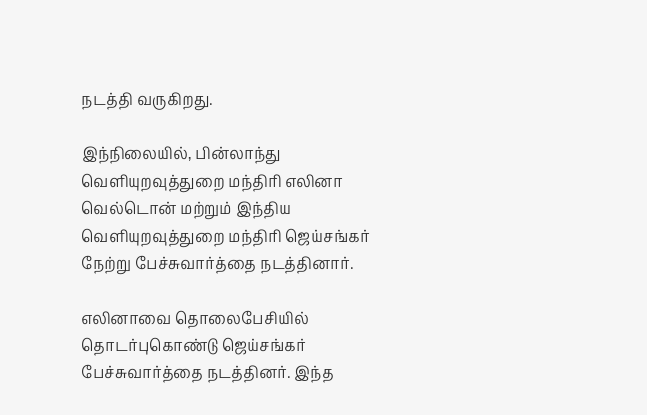நடத்தி வருகிறது.

இந்நிலையில், பின்லாந்து வெளியுறவுத்துறை மந்திரி எலினா வெல்டொன் மற்றும் இந்திய வெளியுறவுத்துறை மந்திரி ஜெய்சங்கர் நேற்று பேச்சுவார்த்தை நடத்தினார்.

எலினாவை தொலைபேசியில் தொடர்புகொண்டு ஜெய்சங்கர் பேச்சுவார்த்தை நடத்தினர். இந்த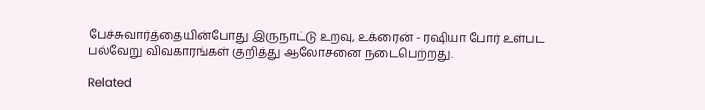பேச்சுவார்த்தையின்போது இருநாட்டு உறவு, உக்ரைன் - ரஷியா போர் உள்பட பல்வேறு விவகாரங்கள் குறித்து ஆலோசனை நடைபெற்றது.

Related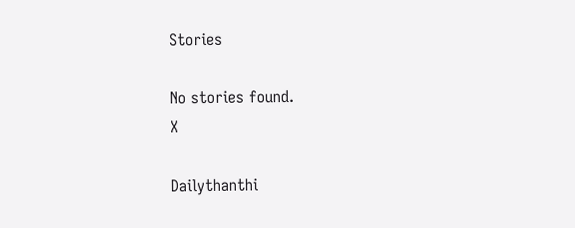Stories

No stories found.
X

Dailythanthi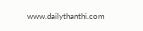www.dailythanthi.com